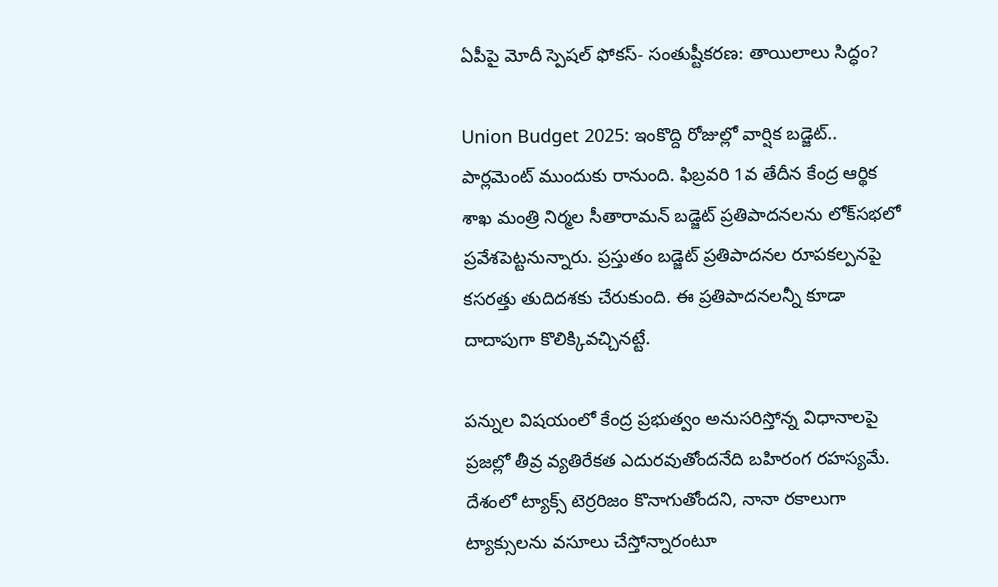ఏపీపై మోదీ స్పెషల్ ఫోకస్- సంతుష్టీకరణ: తాయిలాలు సిద్ధం?

Union Budget 2025: ఇంకొద్ది రోజుల్లో వార్షిక బడ్జెట్.. పార్లమెంట్ ముందుకు రానుంది. ఫిబ్రవరి 1వ తేదీన కేంద్ర ఆర్థిక శాఖ మంత్రి నిర్మల సీతారామన్ బడ్జెట్ ప్రతిపాదనలను లోక్‌సభలో ప్రవేశపెట్టనున్నారు. ప్రస్తుతం బడ్జెట్ ప్రతిపాదనల రూపకల్పనపై కసరత్తు తుదిదశకు చేరుకుంది. ఈ ప్రతిపాదనలన్నీ కూడా దాదాపుగా కొలిక్కివచ్చినట్టే.

పన్నుల విషయంలో కేంద్ర ప్రభుత్వం అనుసరిస్తోన్న విధానాలపై ప్రజల్లో తీవ్ర వ్యతిరేకత ఎదురవుతోందనేది బహిరంగ రహస్యమే. దేశంలో ట్యాక్స్ టెర్రరిజం కొనాగుతోందని, నానా రకాలుగా ట్యాక్సులను వసూలు చేస్తోన్నారంటూ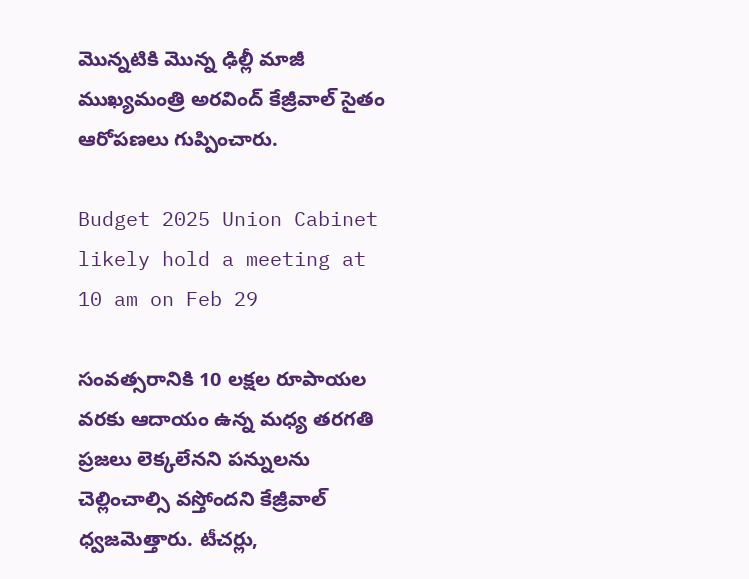మొన్నటికి మొన్న ఢిల్లీ మాజీ ముఖ్యమంత్రి అరవింద్ కేజ్రీవాల్ సైతం ఆరోపణలు గుప్పించారు.

Budget 2025 Union Cabinet likely hold a meeting at 10 am on Feb 29

సంవత్సరానికి 10 లక్షల రూపాయల వరకు ఆదాయం ఉన్న మధ్య తరగతి ప్రజలు లెక్కలేనని పన్నులను చెల్లించాల్సి వస్తోందని కేజ్రీవాల్ ధ్వజమెత్తారు. టీచర్లు,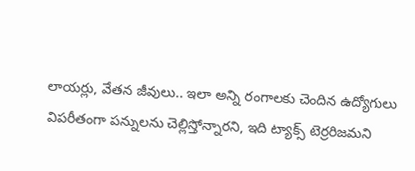లాయర్లు, వేతన జీవులు.. ఇలా అన్ని రంగాలకు చెందిన ఉద్యోగులు విపరీతంగా పన్నులను చెల్లిస్తోన్నారని, ఇది ట్యాక్స్ టెర్రరిజమని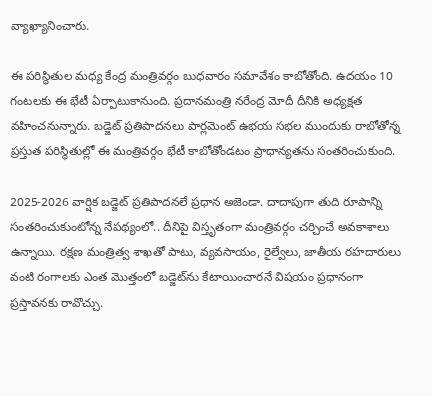వ్యాఖ్యానించారు.

ఈ పరిస్థితుల మధ్య కేంద్ర మంత్రివర్గం బుధవారం సమావేశం కాబోతోంది. ఉదయం 10 గంటలకు ఈ భేటీ ఏర్పాటుకానుంది. ప్రదానమంత్రి నరేంద్ర మోదీ దీనికి అధ్యక్షత వహించనున్నారు. బడ్జెట్ ప్రతిపాదనలు పార్లమెంట్ ఉభయ సభల ముందుకు రాబోతోన్న ప్రస్తుత పరిస్థితుల్లో ఈ మంత్రివర్గం భేటీ కాబోతోండటం ప్రాధాన్యతను సంతరించుకుంది.

2025-2026 వార్షిక బడ్జెట్ ప్రతిపాదనలే ప్రధాన అజెండా. దాదాపుగా తుది రూపాన్ని సంతరించుకుంటోన్న నేపథ్యంలో.. దీనిపై విస్తృతంగా మంత్రివర్గం చర్చించే అవకాశాలు ఉన్నాయి. రక్షణ మంత్రిత్వ శాఖతో పాటు, వ్యవసాయం, రైల్వేలు, జాతీయ రహదారులు వంటి రంగాలకు ఎంత మొత్తంలో బడ్జెట్‌ను కేటాయించారనే విషయం ప్రధానంగా ప్రస్తావనకు రావొచ్చు.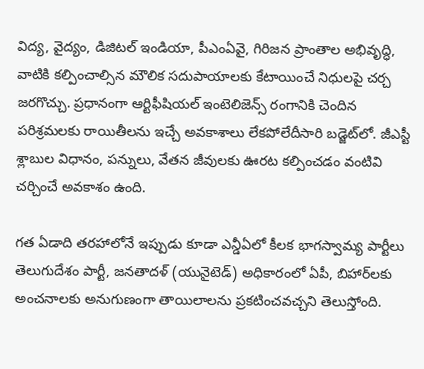విద్య, వైద్యం, డిజిటల్ ఇండియా, పీఎంఏవై, గిరిజన ప్రాంతాల అభివృద్ధి, వాటికి కల్పించాల్సిన మౌలిక సదుపాయాలకు కేటాయించే నిధులపై చర్చ జరగొచ్చు. ప్రధానంగా ఆర్టిఫీషియల్ ఇంటెలిజెన్స్ రంగానికి చెందిన పరిశ్రమలకు రాయితీలను ఇచ్చే అవకాశాలు లేకపోలేదీసారి బడ్జెట్‌లో. జీఎస్టీ శ్లాబుల విధానం, పన్నులు, వేతన జీవులకు ఊరట కల్పించడం వంటివి చర్చించే అవకాశం ఉంది.

గత ఏడాది తరహాలోనే ఇప్పుడు కూడా ఎన్డీఏలో కీలక భాగస్వామ్య పార్టీలు తెలుగుదేశం పార్టీ, జనతాదళ్ (యునైటెడ్) అధికారంలో ఏపీ, బిహార్‌లకు అంచనాలకు అనుగుణంగా తాయిలాలను ప్రకటించవచ్చని తెలుస్తోంది.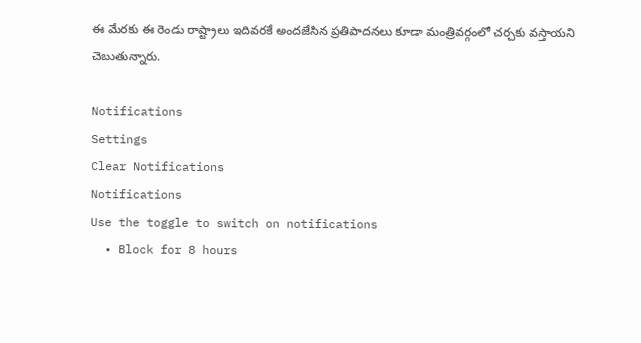ఈ మేరకు ఈ రెండు రాష్ట్రాలు ఇదివరకే అందజేసిన ప్రతిపాదనలు కూడా మంత్రివర్గంలో చర్చకు వస్తాయని చెబుతున్నారు.

Notifications
Settings
Clear Notifications
Notifications
Use the toggle to switch on notifications
  • Block for 8 hours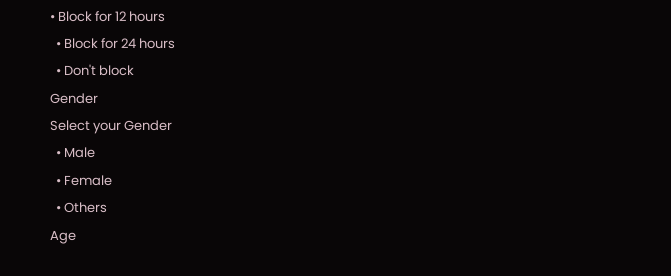• Block for 12 hours
  • Block for 24 hours
  • Don't block
Gender
Select your Gender
  • Male
  • Female
  • Others
Age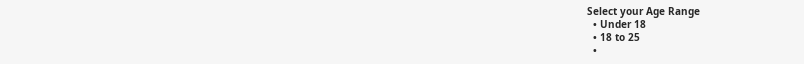Select your Age Range
  • Under 18
  • 18 to 25
  •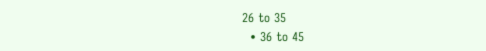26 to 35
  • 36 to 45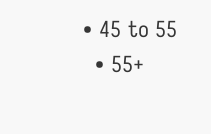• 45 to 55
  • 55+